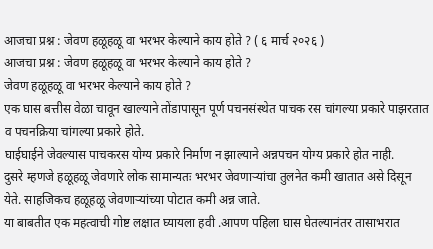आजचा प्रश्न : जेवण हळूहळू वा भरभर केल्याने काय होते ? ( ६ मार्च २०२६ )
आजचा प्रश्न : जेवण हळूहळू वा भरभर केल्याने काय होते ?
जेवण हळूहळू वा भरभर केल्याने काय होते ?
एक घास बत्तीस वेळा चावून खाल्याने तोंडापासून पूर्ण पचनसंस्थेत पाचक रस चांगल्या प्रकारे पाझरतात व पचनक्रिया चांगल्या प्रकारे होते.
घाईघाईने जेवल्यास पाचकरस योग्य प्रकारे निर्माण न झाल्याने अन्नपचन योग्य प्रकारे होत नाही.
दुसरे म्हणजे हळूहळू जेवणारे लोक सामान्यतः भरभर जेवणाऱ्यांचा तुलनेत कमी खातात असे दिसून येते. साहजिकच हळूहळू जेवणाऱ्यांच्या पोटात कमी अन्न जाते.
या बाबतीत एक महत्वाची गोष्ट लक्षात घ्यायला हवी .आपण पहिला घास घेतल्यानंतर तासाभरात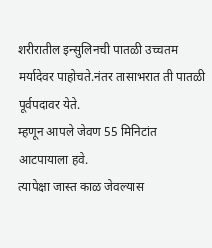शरीरातील इन्सुलिनची पातळी उच्चतम मर्यादेवर पाहोचते.नंतर तासाभरात ती पातळी पूर्वपदावर येते.
म्हणून आपले जेवण 55 मिनिटांत आटपायाला हवे.
त्यापेक्षा जास्त काळ जेवल्यास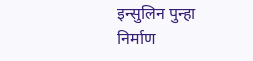इन्सुलिन पुन्हा निर्माण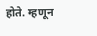होते. म्हणून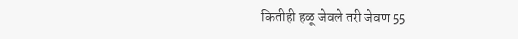कितीही हळू जेवले तरी जेवण 55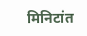मिनिटांत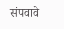संपवावे